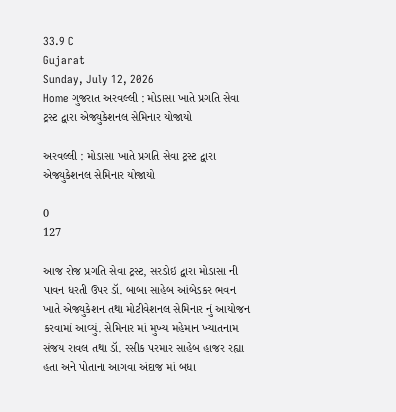33.9 C
Gujarat
Sunday, July 12, 2026
Home ગુજરાત અરવલ્લી : મોડાસા ખાતે પ્રગતિ સેવા ટ્રસ્ટ દ્વારા એજ્યુકેશનલ સેમિનાર યોજાયો

અરવલ્લી : મોડાસા ખાતે પ્રગતિ સેવા ટ્રસ્ટ દ્વારા એજ્યુકેશનલ સેમિનાર યોજાયો

0
127

આજ રોજ પ્રગતિ સેવા ટ્રસ્ટ, સરડોઇ દ્વારા મોડાસા ની પાવન ધરતી ઉપર ડૉ. બાબા સાહેબ આંબેડકર ભવન ખાતે એજ્યુકેશન તથા મોટીવેશનલ સેમિનાર નું આયોજન કરવામાં આવ્યું. સેમિનાર માં મુખ્ય મહેમાન ખ્યાતનામ સંજય રાવલ તથા ડૉ. રસીક પરમાર સાહેબ હાજર રહ્યા હતા અને પોતાના આગવા અંદાજ માં બધા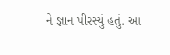ને જ્ઞાન પીરસ્યું હતું. આ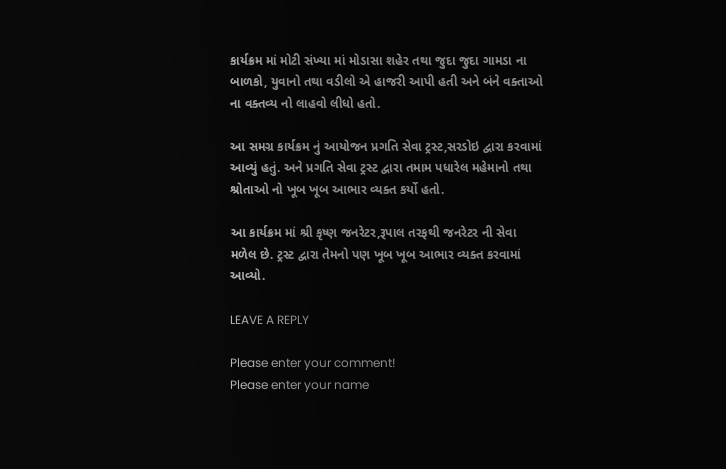કાર્યક્રમ માં મોટી સંખ્યા માં મોડાસા શહેર તથા જુદા જુદા ગામડા ના બાળકો, યુવાનો તથા વડીલો એ હાજરી આપી હતી અને બંને વક્તાઓ ના વક્તવ્ય નો લાહવો લીધો હતો.

આ સમગ્ર કાર્યક્રમ નું આયોજન પ્રગતિ સેવા ટ્રસ્ટ,સરડોઇ દ્વારા કરવામાં આવ્યું હતું. અને પ્રગતિ સેવા ટ્રસ્ટ દ્વારા તમામ પધારેલ મહેમાનો તથા શ્રોતાઓ નો ખૂબ ખૂબ આભાર વ્યક્ત કર્યો હતો.

આ કાર્યક્રમ માં શ્રી કૃષ્ણ જનરેટર,રૂપાલ તરફથી જનરેટર ની સેવા મળેલ છે. ટ્રસ્ટ દ્વારા તેમનો પણ ખૂબ ખૂબ આભાર વ્યક્ત કરવામાં આવ્યો.

LEAVE A REPLY

Please enter your comment!
Please enter your name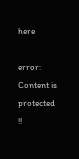here

error: Content is protected !!